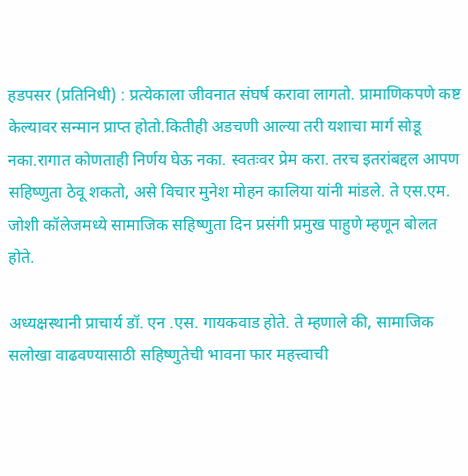हडपसर (प्रतिनिधी) : प्रत्येकाला जीवनात संघर्ष करावा लागतो. प्रामाणिकपणे कष्ट केल्यावर सन्मान प्राप्त होतो.कितीही अडचणी आल्या तरी यशाचा मार्ग सोडू नका.रागात कोणताही निर्णय घेऊ नका. स्वतःवर प्रेम करा. तरच इतरांबद्दल आपण सहिष्णुता ठेवू शकतो, असे विचार मुनेश मोहन कालिया यांनी मांडले. ते एस.एम. जोशी कॉलेजमध्ये सामाजिक सहिष्णुता दिन प्रसंगी प्रमुख पाहुणे म्हणून बोलत होते.

अध्यक्षस्थानी प्राचार्य डॉ. एन .एस. गायकवाड होते. ते म्हणाले की, सामाजिक सलोखा वाढवण्यासाठी सहिष्णुतेची भावना फार महत्त्वाची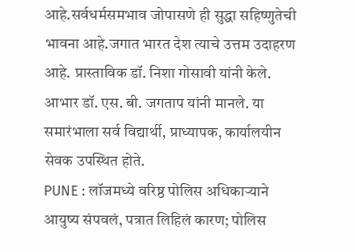आहे.सर्वधर्मसमभाव जोपासणे ही सुद्धा सहिष्णुतेची भावना आहे.जगात भारत देश त्याचे उत्तम उदाहरण आहे. प्रास्ताविक डॉ. निशा गोसावी यांनी केले. आभार डॉ. एस. बी. जगताप यांनी मानले. या समारंभाला सर्व विद्यार्थी, प्राध्यापक, कार्यालयीन सेवक उपस्थित होते.
PUNE : लॉजमध्ये वरिष्ठ पोलिस अधिकाऱ्याने आयुष्य संपवलं, पत्रात लिहिलं कारण; पोलिस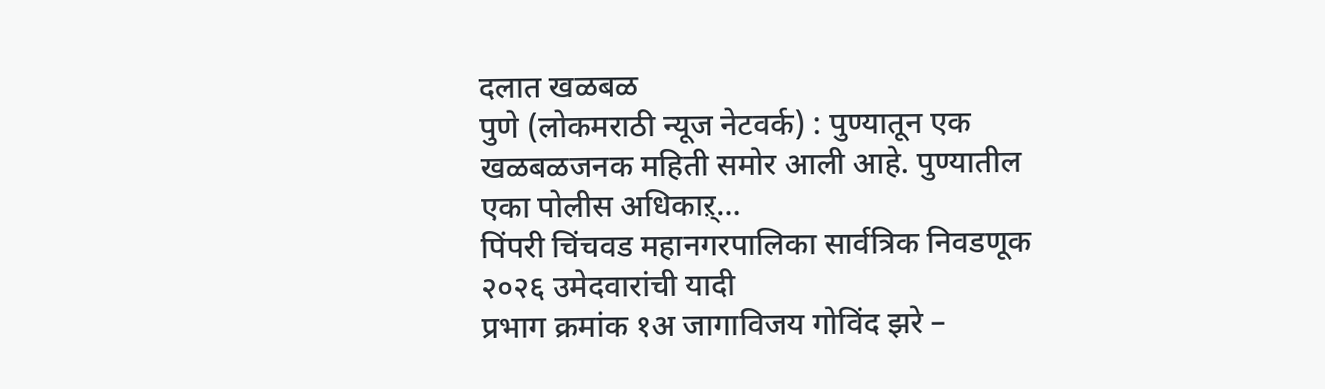दलात खळबळ
पुणे (लोकमराठी न्यूज नेटवर्क) : पुण्यातून एक खळबळजनक महिती समोर आली आहे. पुण्यातील एका पोलीस अधिकाऱ्…
पिंपरी चिंचवड महानगरपालिका सार्वत्रिक निवडणूक २०२६ उमेदवारांची यादी
प्रभाग क्रमांक १अ जागाविजय गोविंद झरे –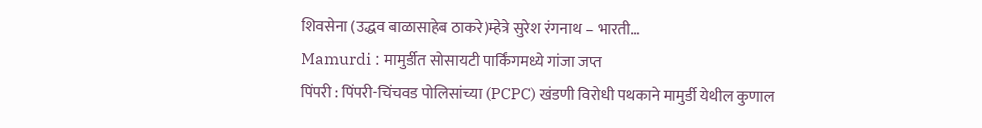शिवसेना (उद्धव बाळासाहेब ठाकरे)म्हेत्रे सुरेश रंगनाथ – भारती…
Mamurdi : मामुर्डीत सोसायटी पार्किंगमध्ये गांजा जप्त
पिंपरी : पिंपरी-चिंचवड पोलिसांच्या (PCPC) खंडणी विरोधी पथकाने मामुर्डी येथील कुणाल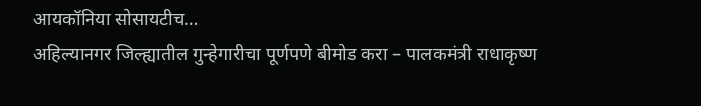आयकॉनिया सोसायटीच…
अहिल्यानगर जिल्ह्यातील गुन्हेगारीचा पूर्णपणे बीमोड करा – पालकमंत्री राधाकृष्ण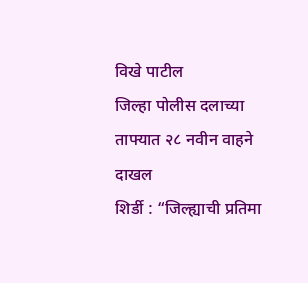विखे पाटील
जिल्हा पोलीस दलाच्या ताफ्यात २८ नवीन वाहने दाखल
शिर्डी : “जिल्ह्याची प्रतिमा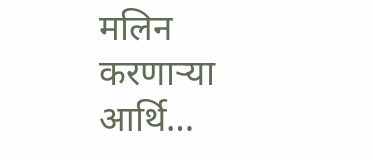मलिन करणाऱ्या आर्थि…